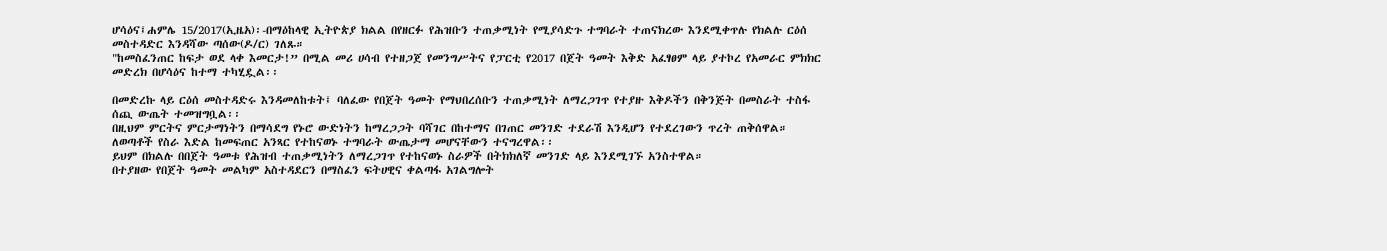ሆሳዕና፤ሐምሌ 15/2017(ኢዜአ)፡-በማዕከላዊ ኢትዮጵያ ክልል በየዘርፉ የሕዝቡን ተጠቃሚነት የሚያሳድጉ ተግባራት ተጠናክረው እንደሚቀጥሉ የክልሉ ርዕሰ መስተዳድር እንዳሻው ጣሰው(ዶ/ር) ገለጹ።
"ከመስፈንጠር ከፍታ ወደ ላቀ እመርታ!” በሚል መሪ ሀሳብ የተዘጋጀ የመንግሥትና የፓርቲ የ2017 በጀት ዓመት እቅድ አፈፃፀም ላይ ያተኮረ የአመራር ምክክር መድረክ በሆሳዕና ከተማ ተካሂዷል፡፡

በመድረኩ ላይ ርዕሰ መስተዳድሩ እንዳመለከቱት፤ ባለፈው የበጀት ዓመት የማህበረሰቡን ተጠቃሚነት ለማረጋገጥ የተያዙ እቅዶችን በቅንጅት በመስራት ተስፋ ሰጪ ውጤት ተመዝግቧል፡፡
በዚህም ምርትና ምርታማነትን በማሳደግ የኑሮ ውድነትን ከማረጋጋት ባሻገር በከተማና በገጠር መንገድ ተደራሽ እንዲሆን የተደረገውን ጥረት ጠቅሰዋል።
ለወጣቶች የስራ እድል ከመፍጠር አንጻር የተከናወኑ ተግባራት ውጤታማ መሆናቸውን ተናግረዋል፡፡
ይህም በክልሉ በበጀት ዓመቱ የሕዝብ ተጠቃሚነትን ለማረጋገጥ የተከናወኑ ስራዎች በትክክለኛ መንገድ ላይ እንደሚገኙ አንስተዋል።
በተያዘው የበጀት ዓመት መልካም አስተዳደርን በማስፈን ፍትሀዊና ቀልጣፋ አገልግሎት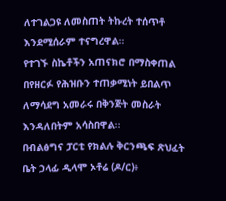ለተገልጋዩ ለመስጠት ትኩረት ተሰጥቶ እንደሚሰራም ተናግረዋል።
የተገኙ ስኬቶችን አጠናክሮ በማስቀጠል በየዘርፉ የሕዝቡን ተጠቃሚነት ይበልጥ ለማሳደግ አመራሩ በቅንጅት መስራት እንዳለበትም አሳስበዋል፡፡
በብልፅግና ፓርቲ የክልሉ ቅርንጫፍ ጽህፈት ቤት ኃላፊ ዲላሞ ኦቶሬ (ዶ/ር)፥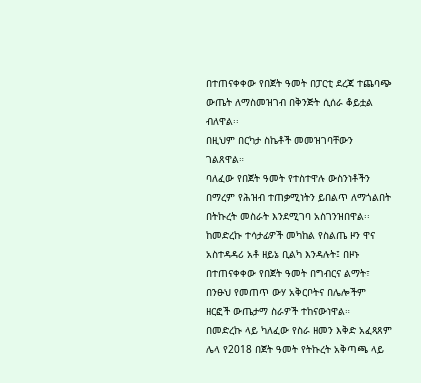በተጠናቀቀው የበጀት ዓመት በፓርቲ ደረጃ ተጨባጭ ውጤት ለማስመዝገብ በቅንጅት ሲሰራ ቆይቷል ብለዋል፡፡
በዚህም በርካታ ስኬቶች መመዝገባቸውን ገልጸዋል።
ባለፈው የበጀት ዓመት የተስተዋሉ ውስንነቶችን በማረም የሕዝብ ተጠቃሚነትን ይበልጥ ለማጎልበት በትኩረት መስራት እንደሚገባ አስገንዝበዋል፡፡
ከመድረኩ ተሳታፊዎች መካከል የስልጤ ዞን ዋና አስተዳዳሪ አቶ ዘይኔ ቢልካ እንዳሉት፤ በዞኑ በተጠናቀቀው የበጀት ዓመት በግብርና ልማት፣ በንፁህ የመጠጥ ውሃ አቅርቦትና በሌሎችም ዘርፎች ውጤታማ ስራዎች ተከናውነዋል።
በመድረኩ ላይ ካለፈው የስራ ዘመን እቅድ አፈጻጸም ሌላ የ2018 በጀት ዓመት የትኩረት አቅጣጫ ላይ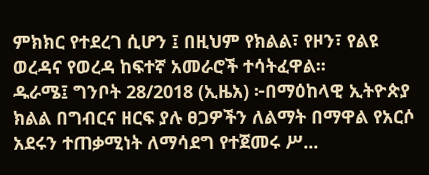ምክክር የተደረገ ሲሆን ፤ በዚህም የክልል፣ የዞን፣ የልዩ ወረዳና የወረዳ ከፍተኛ አመራሮች ተሳትፈዋል፡፡
ዱራሜ፤ ግንቦት 28/2018 (ኢዜአ) ፦በማዕከላዊ ኢትዮጵያ ክልል በግብርና ዘርፍ ያሉ ፀጋዎችን ለልማት በማዋል የአርሶ አደሩን ተጠቃሚነት ለማሳደግ የተጀመሩ ሥ...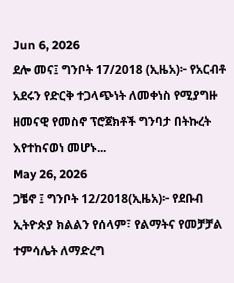Jun 6, 2026
ደሎ መና፤ ግንቦት 17/2018 (ኢዜአ)፦ የአርብቶ አደሩን የድርቅ ተጋላጭነት ለመቀነስ የሚያግዙ ዘመናዊ የመስኖ ፕሮጀክቶች ግንባታ በትኩረት እየተከናወነ መሆኑ...
May 26, 2026
ጋቼኖ ፤ ግንቦት 12/2018(ኢዜአ)፦ የደቡብ ኢትዮጵያ ክልልን የሰላም፣ የልማትና የመቻቻል ተምሳሌት ለማድረግ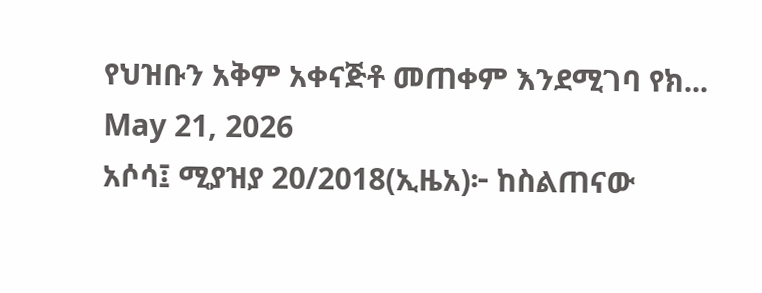የህዝቡን አቅም አቀናጅቶ መጠቀም እንደሚገባ የክ...
May 21, 2026
አሶሳ፤ ሚያዝያ 20/2018(ኢዜአ)፦ ከስልጠናው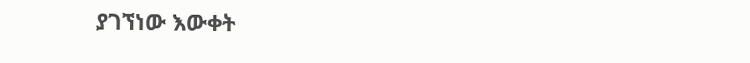ያገኘነው እውቀት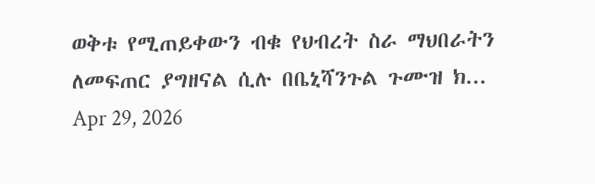ወቅቱ የሚጠይቀውን ብቁ የህብረት ስራ ማህበራትን ለመፍጠር ያግዘናል ሲሉ በቤኒሻንጉል ጉሙዝ ክ...
Apr 29, 2026